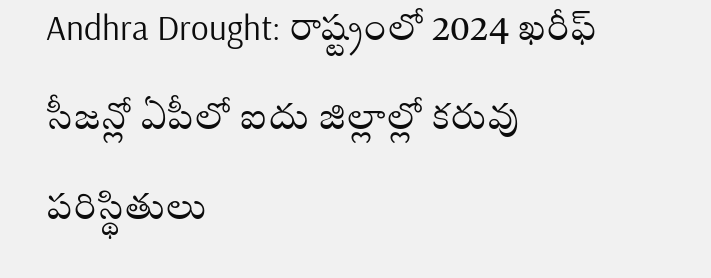Andhra Drought: రాష్ట్రంలో 2024 ఖరీఫ్ సీజన్లో ఏపీలో ఐదు జిల్లాల్లో కరువు పరిస్థితులు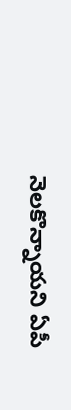నెలకొన్నాయని ఏపీ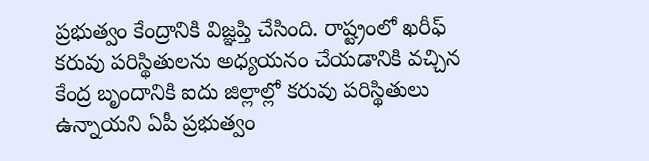ప్రభుత్వం కేంద్రానికి విజ్ఞప్తి చేసింది. రాష్ట్రంలో ఖరీఫ్ కరువు పరిస్థితులను అధ్యయనం చేయడానికి వచ్చిన కేంద్ర బృందానికి ఐదు జిల్లాల్లో కరువు పరిస్థితులు ఉన్నాయని ఏపీ ప్రభుత్వం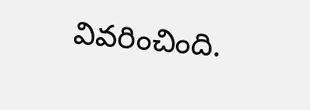వివరించింది.